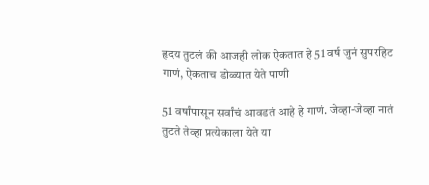हृदय तुटलं की आजही लोक ऐकतात हे 51 वर्ष जुनं सुपरहिट गाणं, ऐकताच डोळ्यात येते पाणी

51 वर्षांपासून सर्वांचं आवडतं आहे हे गाणं. जेव्हा-जेव्हा नातं तुटते तेव्हा प्रत्येकाला येते या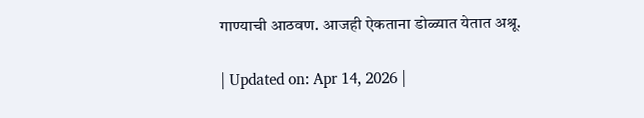गाण्याची आठवण. आजही ऐकताना डोळ्यात येतात अश्रू.

| Updated on: Apr 14, 2026 |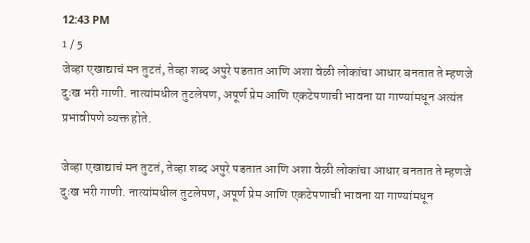12:43 PM
1 / 5
जेव्हा एखाद्याचं मन तुटतं, तेव्हा शब्द अपुरे पडतात आणि अशा वेळी लोकांचा आधार बनतात ते म्हणजे दुःख भरी गाणी. नात्यांमधील तुटलेपण, अपूर्ण प्रेम आणि एकटेपणाची भावना या गाण्यांमधून अत्यंत प्रभावीपणे व्यक्त होते.

जेव्हा एखाद्याचं मन तुटतं, तेव्हा शब्द अपुरे पडतात आणि अशा वेळी लोकांचा आधार बनतात ते म्हणजे दुःख भरी गाणी. नात्यांमधील तुटलेपण, अपूर्ण प्रेम आणि एकटेपणाची भावना या गाण्यांमधून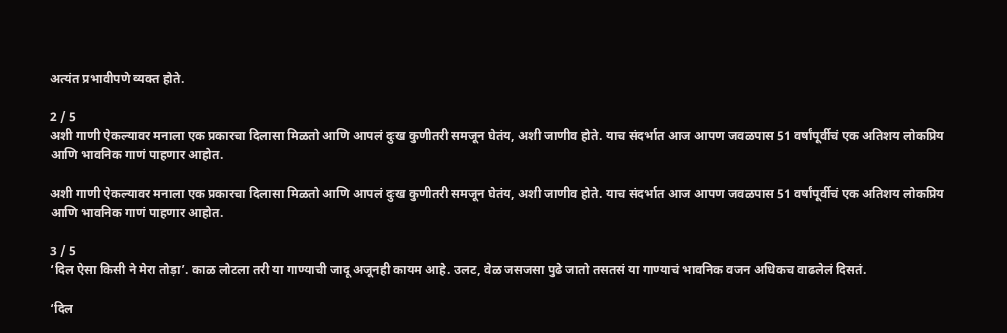अत्यंत प्रभावीपणे व्यक्त होते.

2 / 5
अशी गाणी ऐकल्यावर मनाला एक प्रकारचा दिलासा मिळतो आणि आपलं दुःख कुणीतरी समजून घेतंय, अशी जाणीव होते. याच संदर्भात आज आपण जवळपास 51 वर्षांपूर्वीचं एक अतिशय लोकप्रिय आणि भावनिक गाणं पाहणार आहोत.

अशी गाणी ऐकल्यावर मनाला एक प्रकारचा दिलासा मिळतो आणि आपलं दुःख कुणीतरी समजून घेतंय, अशी जाणीव होते. याच संदर्भात आज आपण जवळपास 51 वर्षांपूर्वीचं एक अतिशय लोकप्रिय आणि भावनिक गाणं पाहणार आहोत.

3 / 5
‘दिल ऐसा किसी ने मेरा तोड़ा’. काळ लोटला तरी या गाण्याची जादू अजूनही कायम आहे. उलट, वेळ जसजसा पुढे जातो तसतसं या गाण्याचं भावनिक वजन अधिकच वाढलेलं दिसतं.

‘दिल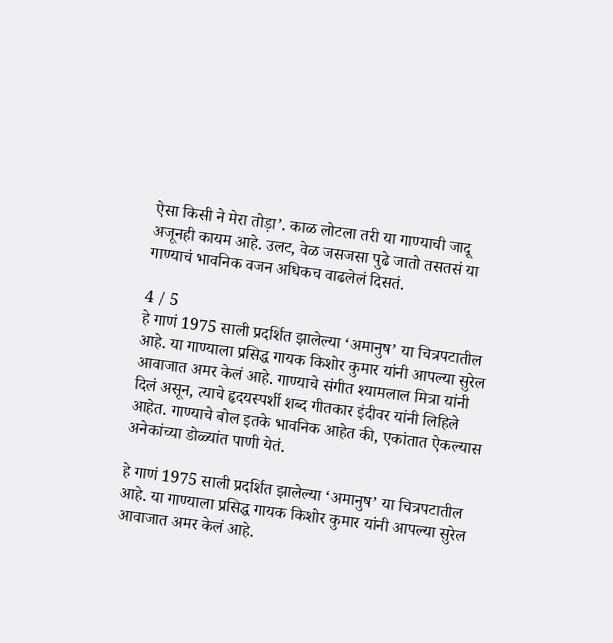ऐसा किसी ने मेरा तोड़ा’. काळ लोटला तरी या गाण्याची जादू अजूनही कायम आहे. उलट, वेळ जसजसा पुढे जातो तसतसं या गाण्याचं भावनिक वजन अधिकच वाढलेलं दिसतं.

4 / 5
हे गाणं 1975 साली प्रदर्शित झालेल्या ‘अमानुष’ या चित्रपटातील आहे. या गाण्याला प्रसिद्ध गायक किशोर कुमार यांनी आपल्या सुरेल आवाजात अमर केलं आहे. गाण्याचे संगीत श्यामलाल मित्रा यांनी दिलं असून, त्याचे हृदयस्पर्शी शब्द गीतकार इंदीवर यांनी लिहिले आहेत. गाण्याचे बोल इतके भावनिक आहेत की, एकांतात ऐकल्यास अनेकांच्या डोळ्यांत पाणी येतं.

हे गाणं 1975 साली प्रदर्शित झालेल्या ‘अमानुष’ या चित्रपटातील आहे. या गाण्याला प्रसिद्ध गायक किशोर कुमार यांनी आपल्या सुरेल आवाजात अमर केलं आहे.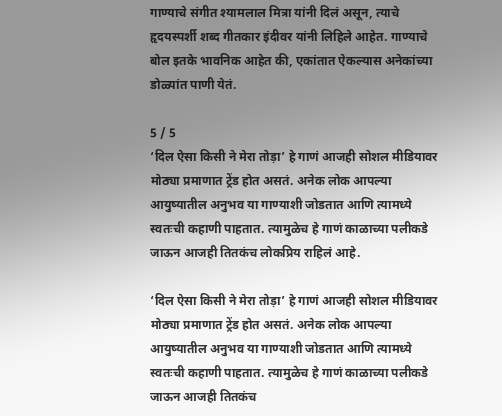गाण्याचे संगीत श्यामलाल मित्रा यांनी दिलं असून, त्याचे हृदयस्पर्शी शब्द गीतकार इंदीवर यांनी लिहिले आहेत. गाण्याचे बोल इतके भावनिक आहेत की, एकांतात ऐकल्यास अनेकांच्या डोळ्यांत पाणी येतं.

5 / 5
‘दिल ऐसा किसी ने मेरा तोड़ा’ हे गाणं आजही सोशल मीडियावर मोठ्या प्रमाणात ट्रेंड होत असतं. अनेक लोक आपल्या आयुष्यातील अनुभव या गाण्याशी जोडतात आणि त्यामध्ये स्वतःची कहाणी पाहतात. त्यामुळेच हे गाणं काळाच्या पलीकडे जाऊन आजही तितकंच लोकप्रिय राहिलं आहे.

‘दिल ऐसा किसी ने मेरा तोड़ा’ हे गाणं आजही सोशल मीडियावर मोठ्या प्रमाणात ट्रेंड होत असतं. अनेक लोक आपल्या आयुष्यातील अनुभव या गाण्याशी जोडतात आणि त्यामध्ये स्वतःची कहाणी पाहतात. त्यामुळेच हे गाणं काळाच्या पलीकडे जाऊन आजही तितकंच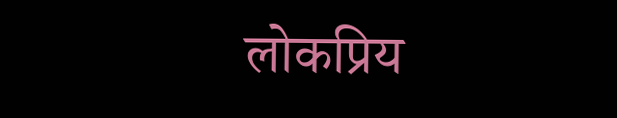लोकप्रिय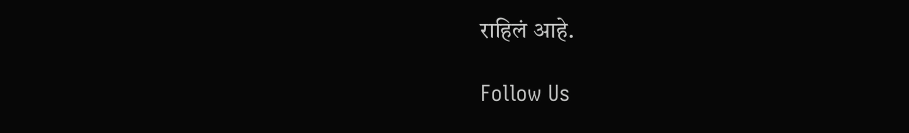राहिलं आहे.

Follow Us